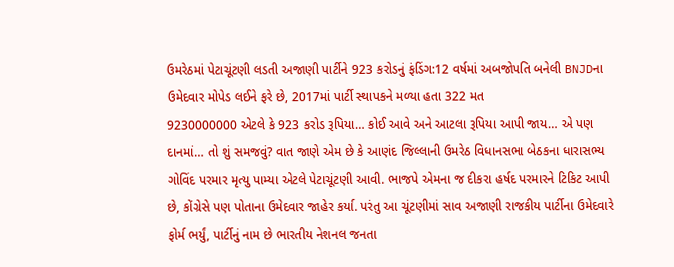ઉમરેઠમાં પેટાચૂંટણી લડતી અજાણી પાર્ટીને 923 કરોડનું ફંડિંગ:12 વર્ષમાં અબજોપતિ બનેલી BNJDના ઉમેદવાર મોપેડ લઈને ફરે છે, 2017માં પાર્ટી સ્થાપકને મળ્યા હતા 322 મત
9230000000 એટલે કે 923 કરોડ રૂપિયા… કોઈ આવે અને આટલા રૂપિયા આપી જાય… એ પણ દાનમાં… તો શું સમજવું? વાત જાણે એમ છે કે આણંદ જિલ્લાની ઉમરેઠ વિધાનસભા બેઠકના ધારાસભ્ય ગોવિંદ પરમાર મૃત્યુ પામ્યા એટલે પેટાચૂંટણી આવી. ભાજપે એમના જ દીકરા હર્ષદ પરમારને ટિકિટ આપી છે, કોંગ્રેસે પણ પોતાના ઉમેદવાર જાહેર કર્યા. પરંતુ આ ચૂંટણીમાં સાવ અજાણી રાજકીય પાર્ટીના ઉમેદવારે ફોર્મ ભર્યું, પાર્ટીનું નામ છે ભારતીય નેશનલ જનતા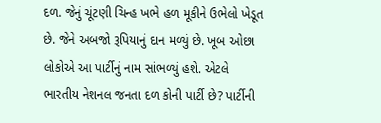દળ. જેનું ચૂંટણી ચિન્હ ખભે હળ મૂકીને ઉભેલો ખેડૂત છે. જેને અબજો રૂપિયાનું દાન મળ્યું છે. ખૂબ ઓછા લોકોએ આ પાર્ટીનું નામ સાંભળ્યું હશે. એટલે ભારતીય નેશનલ જનતા દળ કોની પાર્ટી છે? પાર્ટીની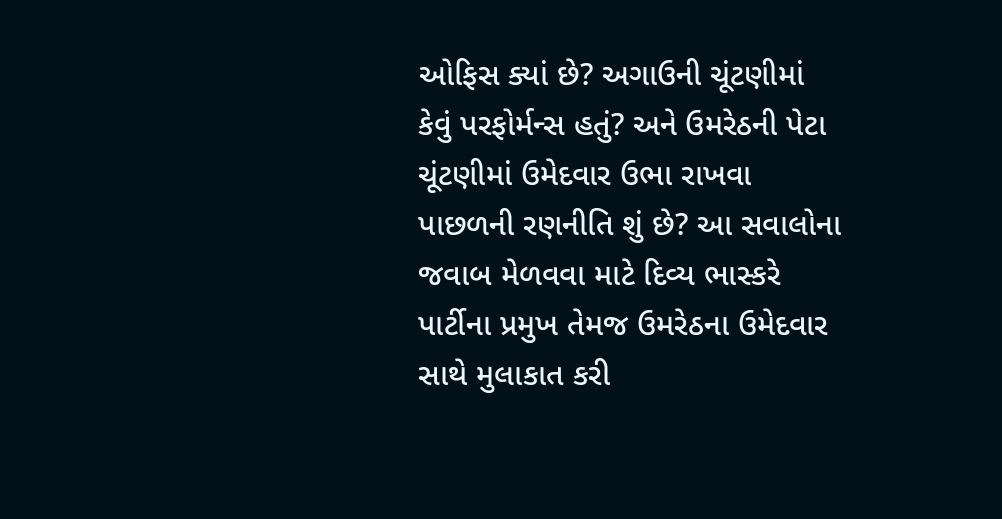ઓફિસ ક્યાં છે? અગાઉની ચૂંટણીમાં કેવું પરફોર્મન્સ હતું? અને ઉમરેઠની પેટા ચૂંટણીમાં ઉમેદવાર ઉભા રાખવા પાછળની રણનીતિ શું છે? આ સવાલોના જવાબ મેળવવા માટે દિવ્ય ભાસ્કરે પાર્ટીના પ્રમુખ તેમજ ઉમરેઠના ઉમેદવાર સાથે મુલાકાત કરી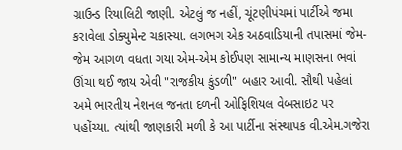ગ્રાઉન્ડ રિયાલિટી જાણી. એટલું જ નહીં, ચૂંટણીપંચમાં પાર્ટીએ જમા કરાવેલા ડોક્યુમેન્ટ ચકાસ્યા. લગભગ એક અઠવાડિયાની તપાસમાં જેમ-જેમ આગળ વધતા ગયા એમ-એમ કોઈપણ સામાન્ય માણસના ભવાં ઊંચા થઈ જાય એવી "રાજકીય કુંડળી" બહાર આવી. સૌથી પહેલાં અમે ભારતીય નેશનલ જનતા દળની ઓફિશિયલ વેબસાઇટ પર પહોંચ્યા. ત્યાંથી જાણકારી મળી કે આ પાર્ટીના સંસ્થાપક વી.એમ.ગજેરા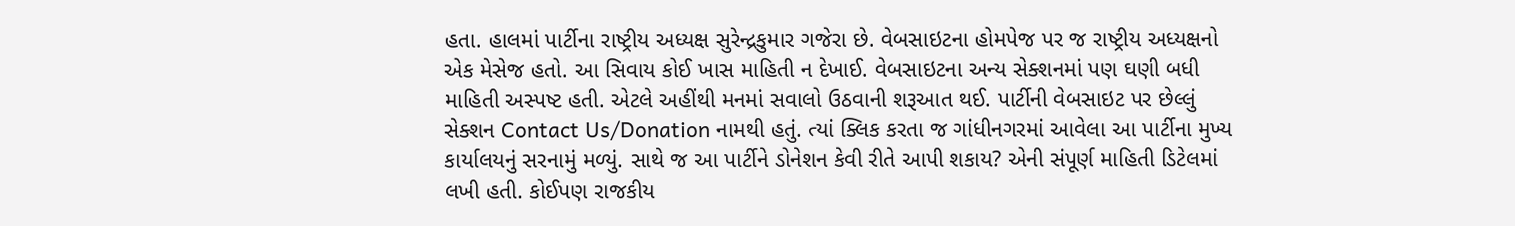હતા. હાલમાં પાર્ટીના રાષ્ટ્રીય અધ્યક્ષ સુરેન્દ્રકુમાર ગજેરા છે. વેબસાઇટના હોમપેજ પર જ રાષ્ટ્રીય અધ્યક્ષનો એક મેસેજ હતો. આ સિવાય કોઈ ખાસ માહિતી ન દેખાઈ. વેબસાઇટના અન્ય સેક્શનમાં પણ ઘણી બધી માહિતી અસ્પષ્ટ હતી. એટલે અહીંથી મનમાં સવાલો ઉઠવાની શરૂઆત થઈ. પાર્ટીની વેબસાઇટ પર છેલ્લું સેક્શન Contact Us/Donation નામથી હતું. ત્યાં ક્લિક કરતા જ ગાંધીનગરમાં આવેલા આ પાર્ટીના મુખ્ય કાર્યાલયનું સરનામું મળ્યું. સાથે જ આ પાર્ટીને ડોનેશન કેવી રીતે આપી શકાય? એની સંપૂર્ણ માહિતી ડિટેલમાં લખી હતી. કોઈપણ રાજકીય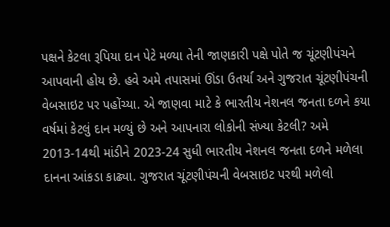પક્ષને કેટલા રૂપિયા દાન પેટે મળ્યા તેની જાણકારી પક્ષે પોતે જ ચૂંટણીપંચને આપવાની હોય છે. હવે અમે તપાસમાં ઊંડા ઉતર્યા અને ગુજરાત ચૂંટણીપંચની વેબસાઇટ પર પહોંચ્યા. એ જાણવા માટે કે ભારતીય નેશનલ જનતા દળને કયા વર્ષમાં કેટલું દાન મળ્યું છે અને આપનારા લોકોની સંખ્યા કેટલી? અમે 2013-14થી માંડીને 2023-24 સુધી ભારતીય નેશનલ જનતા દળને મળેલા દાનના આંકડા કાઢ્યા. ગુજરાત ચૂંટણીપંચની વેબસાઇટ પરથી મળેલો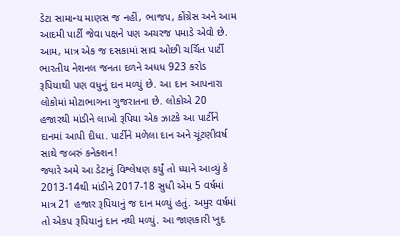ડેટા સામાન્ય માણસ જ નહીં, ભાજપ, કોંગ્રેસ અને આમ આદમી પાર્ટી જેવા પક્ષને પણ અચરજ પમાડે એવો છે. આમ, માત્ર એક જ દસકામાં સાવ ઓછી ચર્ચિત પાર્ટી ભારતીય નેશનલ જનતા દળને અધધ 923 કરોડ રૂપિયાથી પણ વધુનું દાન મળ્યું છે. આ દાન આપનારા લોકોમાં મોટાભાગના ગુજરાતના છે. લોકોએ 20 હજારથી માંડીને લાખો રૂપિયા એક ઝાટકે આ પાર્ટીને દાનમાં આપી દીધા. પાર્ટીને મળેલા દાન અને ચૂંટણીવર્ષ સાથે જબરું કનેક્શન!
જ્યારે અમે આ ડેટાનું વિશ્લેષણ કર્યું તો ધ્યાને આવ્યું કે 2013-14થી માંડીને 2017-18 સુધી એમ 5 વર્ષમાં માત્ર 21 હજાર રૂપિયાનું જ દાન મળ્યું હતું. અમુર વર્ષમાં તો એકપ રૂપિયાનું દાન નથી મળ્યું. આ જાણકારી ખુદ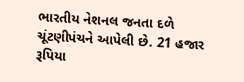ભારતીય નેશનલ જનતા દળે ચૂંટણીપંચને આપેલી છે. 21 હજાર રૂપિયા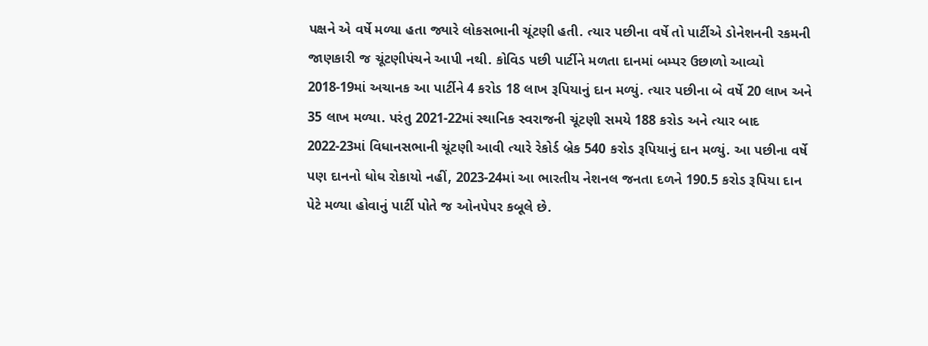પક્ષને એ વર્ષે મળ્યા હતા જ્યારે લોકસભાની ચૂંટણી હતી. ત્યાર પછીના વર્ષે તો પાર્ટીએ ડોનેશનની રકમની જાણકારી જ ચૂંટણીપંચને આપી નથી. કોવિડ પછી પાર્ટીને મળતા દાનમાં બમ્પર ઉછાળો આવ્યો
2018-19માં અચાનક આ પાર્ટીને 4 કરોડ 18 લાખ રૂપિયાનું દાન મળ્યું. ત્યાર પછીના બે વર્ષે 20 લાખ અને 35 લાખ મળ્યા. પરંતુ 2021-22માં સ્થાનિક સ્વરાજની ચૂંટણી સમયે 188 કરોડ અને ત્યાર બાદ 2022-23માં વિધાનસભાની ચૂંટણી આવી ત્યારે રેકોર્ડ બ્રેક 540 કરોડ રૂપિયાનું દાન મળ્યું. આ પછીના વર્ષે પણ દાનનો ધોધ રોકાયો નહીં, 2023-24માં આ ભારતીય નેશનલ જનતા દળને 190.5 કરોડ રૂપિયા દાન પેટે મળ્યા હોવાનું પાર્ટી પોતે જ ઓનપેપર કબૂલે છે.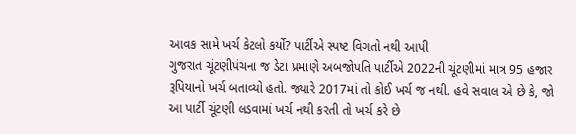આવક સામે ખર્ચ કેટલો કર્યો? પાર્ટીએ સ્પષ્ટ વિગતો નથી આપી
ગુજરાત ચૂંટણીપંચના જ ડેટા પ્રમાણે અબજોપતિ પાર્ટીએ 2022ની ચૂંટણીમાં માત્ર 95 હજાર રૂપિયાનો ખર્ચ બતાવ્યો હતો. જ્યારે 2017માં તો કોઈ ખર્ચ જ નથી. હવે સવાલ એ છે કે, જો આ પાર્ટી ચૂંટણી લડવામાં ખર્ચ નથી કરતી તો ખર્ચ કરે છે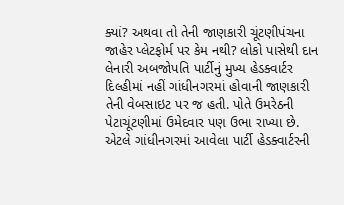ક્યાં? અથવા તો તેની જાણકારી ચૂંટણીપંચના જાહેર પ્લેટફોર્મ પર કેમ નથી? લોકો પાસેથી દાન લેનારી અબજોપતિ પાર્ટીનું મુખ્ય હેડક્વાર્ટર દિલ્હીમાં નહીં ગાંધીનગરમાં હોવાની જાણકારી તેની વેબસાઇટ પર જ હતી. પોતે ઉમરેઠની પેટાચૂંટણીમાં ઉમેદવાર પણ ઉભા રાખ્યા છે. એટલે ગાંધીનગરમાં આવેલા પાર્ટી હેડક્વાર્ટરની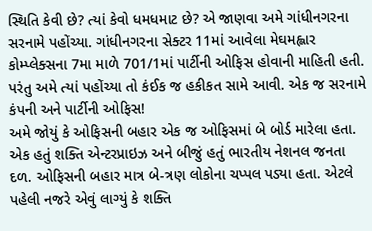સ્થિતિ કેવી છે? ત્યાં કેવો ધમધમાટ છે? એ જાણવા અમે ગાંધીનગરના સરનામે પહોંચ્યા. ગાંધીનગરના સેક્ટર 11માં આવેલા મેઘમહ્લાર કોમ્પ્લેક્સના 7મા માળે 701/1માં પાર્ટીની ઓફિસ હોવાની માહિતી હતી. પરંતુ અમે ત્યાં પહોંચ્યા તો કંઈક જ હકીકત સામે આવી. એક જ સરનામે કંપની અને પાર્ટીની ઓફિસ!
અમે જોયું કે ઓફિસની બહાર એક જ ઓફિસમાં બે બોર્ડ મારેલા હતા. એક હતું શક્તિ એન્ટરપ્રાઇઝ અને બીજું હતું ભારતીય નેશનલ જનતા દળ. ઓફિસની બહાર માત્ર બે-ત્રણ લોકોના ચપ્પલ પડ્યા હતા. એટલે પહેલી નજરે એવું લાગ્યું કે શક્તિ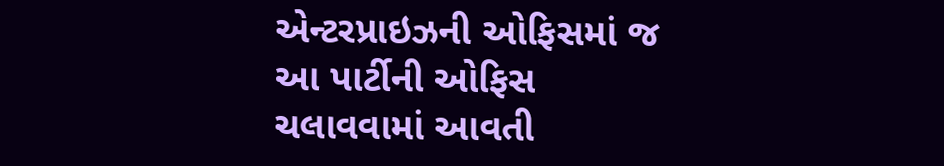એન્ટરપ્રાઇઝની ઓફિસમાં જ આ પાર્ટીની ઓફિસ ચલાવવામાં આવતી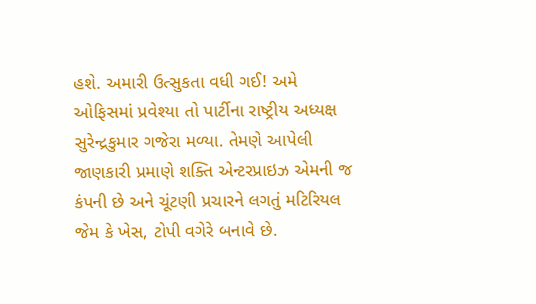હશે. અમારી ઉત્સુકતા વધી ગઈ! અમે ઓફિસમાં પ્રવેશ્યા તો પાર્ટીના રાષ્ટ્રીય અધ્યક્ષ સુરેન્દ્રકુમાર ગજેરા મળ્યા. તેમણે આપેલી જાણકારી પ્રમાણે શક્તિ એન્ટરપ્રાઇઝ એમની જ કંપની છે અને ચૂંટણી પ્રચારને લગતું મટિરિયલ જેમ કે ખેસ, ટોપી વગેરે બનાવે છે.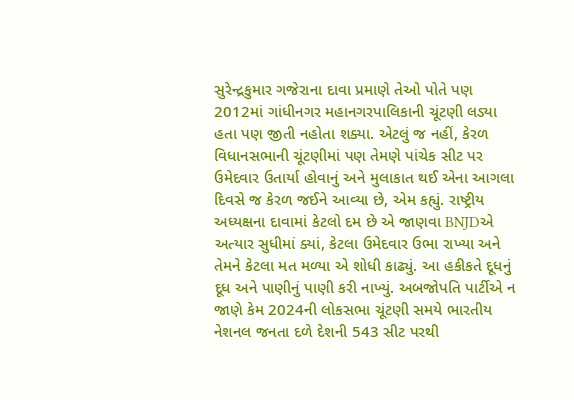સુરેન્દ્રકુમાર ગજેરાના દાવા પ્રમાણે તેઓ પોતે પણ 2012માં ગાંધીનગર મહાનગરપાલિકાની ચૂંટણી લડ્યા હતા પણ જીતી નહોતા શક્યા. એટલું જ નહીં, કેરળ વિધાનસભાની ચૂંટણીમાં પણ તેમણે પાંચેક સીટ પર ઉમેદવાર ઉતાર્યા હોવાનું અને મુલાકાત થઈ એના આગલા દિવસે જ કેરળ જઈને આવ્યા છે, એમ કહ્યું. રાષ્ટ્રીય અધ્યક્ષના દાવામાં કેટલો દમ છે એ જાણવા BNJDએ અત્યાર સુધીમાં ક્યાં, કેટલા ઉમેદવાર ઉભા રાખ્યા અને તેમને કેટલા મત મળ્યા એ શોધી કાઢ્યું. આ હકીકતે દૂધનું દૂધ અને પાણીનું પાણી કરી નાખ્યું. અબજોપતિ પાર્ટીએ ન જાણે કેમ 2024ની લોકસભા ચૂંટણી સમયે ભારતીય નેશનલ જનતા દળે દેશની 543 સીટ પરથી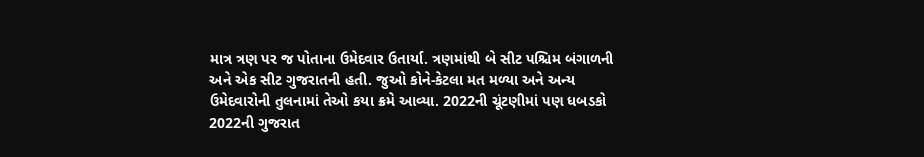માત્ર ત્રણ પર જ પોતાના ઉમેદવાર ઉતાર્યા. ત્રણમાંથી બે સીટ પશ્ચિમ બંગાળની અને એક સીટ ગુજરાતની હતી. જુઓ કોને-કેટલા મત મળ્યા અને અન્ય ઉમેદવારોની તુલનામાં તેઓ કયા ક્રમે આવ્યા. 2022ની ચૂંટણીમાં પણ ધબડકો
2022ની ગુજરાત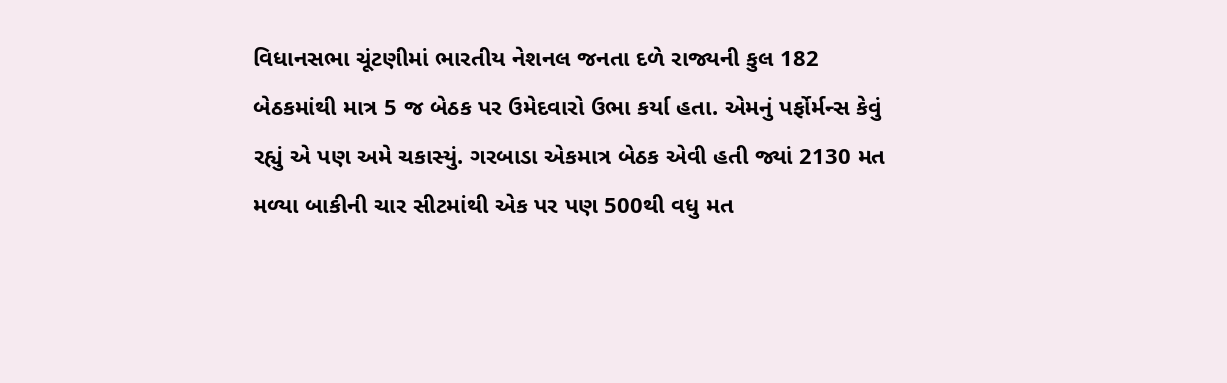વિધાનસભા ચૂંટણીમાં ભારતીય નેશનલ જનતા દળે રાજ્યની કુલ 182 બેઠકમાંથી માત્ર 5 જ બેઠક પર ઉમેદવારો ઉભા કર્યા હતા. એમનું પર્ફોર્મન્સ કેવું રહ્યું એ પણ અમે ચકાસ્યું. ગરબાડા એકમાત્ર બેઠક એવી હતી જ્યાં 2130 મત મળ્યા બાકીની ચાર સીટમાંથી એક પર પણ 500થી વધુ મત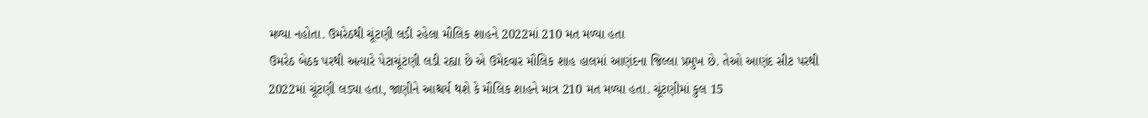મળ્યા નહોતા. ઉમરેઠથી ચૂંટણી લડી રહેલા મૌલિક શાહને 2022માં 210 મત મળ્યા હતા
ઉમરેઠ બેઠક પરથી અત્યારે પેટાચૂંટણી લડી રહ્યા છે એ ઉમેદવાર મૌલિક શાહ હાલમાં આણંદના જિલ્લા પ્રમુખ છે. તેઓ આણંદ સીટ પરથી 2022માં ચૂંટણી લડ્યા હતા, જાણીને આશ્ચર્ય થશે કે મૌલિક શાહને માત્ર 210 મત મળ્યા હતા. ચૂંટણીમાં કુલ 15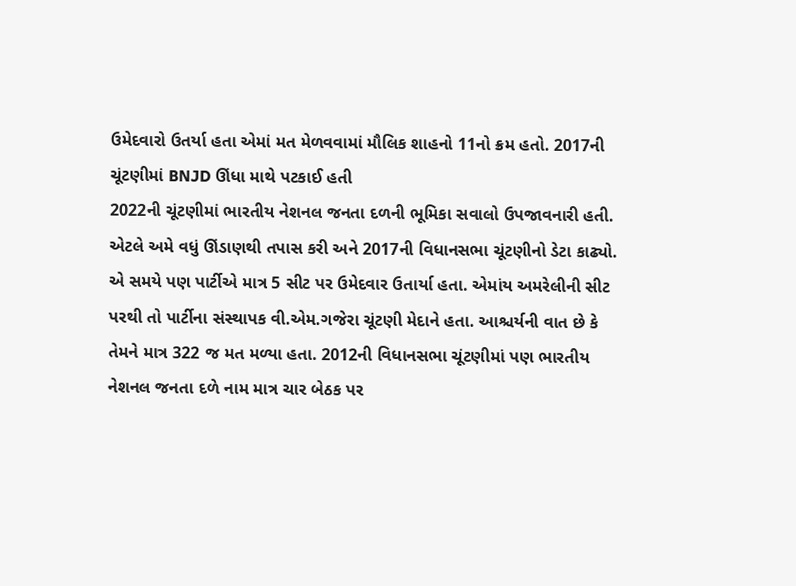ઉમેદવારો ઉતર્યા હતા એમાં મત મેળવવામાં મૌલિક શાહનો 11નો ક્રમ હતો. 2017ની ચૂંટણીમાં BNJD ઊંધા માથે પટકાઈ હતી
2022ની ચૂંટણીમાં ભારતીય નેશનલ જનતા દળની ભૂમિકા સવાલો ઉપજાવનારી હતી. એટલે અમે વધું ઊંડાણથી તપાસ કરી અને 2017ની વિધાનસભા ચૂંટણીનો ડેટા કાઢ્યો. એ સમયે પણ પાર્ટીએ માત્ર 5 સીટ પર ઉમેદવાર ઉતાર્યા હતા. એમાંય અમરેલીની સીટ પરથી તો પાર્ટીના સંસ્થાપક વી.એમ.ગજેરા ચૂંટણી મેદાને હતા. આશ્ચર્યની વાત છે કે તેમને માત્ર 322 જ મત મળ્યા હતા. 2012ની વિધાનસભા ચૂંટણીમાં પણ ભારતીય નેશનલ જનતા દળે નામ માત્ર ચાર બેઠક પર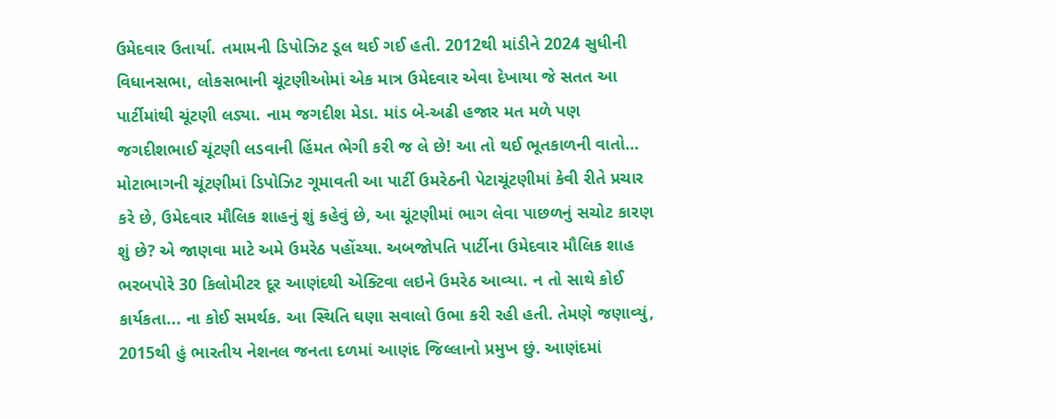ઉમેદવાર ઉતાર્યા. તમામની ડિપોઝિટ ડૂલ થઈ ગઈ હતી. 2012થી માંડીને 2024 સુધીની વિધાનસભા, લોકસભાની ચૂંટણીઓમાં એક માત્ર ઉમેદવાર એવા દેખાયા જે સતત આ પાર્ટીમાંથી ચૂંટણી લડ્યા. નામ જગદીશ મેડા. માંડ બે-અઢી હજાર મત મળે પણ જગદીશભાઈ ચૂંટણી લડવાની હિંમત ભેગી કરી જ લે છે! આ તો થઈ ભૂતકાળની વાતો… મોટાભાગની ચૂંટણીમાં ડિપોઝિટ ગૂમાવતી આ પાર્ટી ઉમરેઠની પેટાચૂંટણીમાં કેવી રીતે પ્રચાર કરે છે, ઉમેદવાર મૌલિક શાહનું શું કહેવું છે, આ ચૂંટણીમાં ભાગ લેવા પાછળનું સચોટ કારણ શું છે? એ જાણવા માટે અમે ઉમરેઠ પહોંચ્યા. અબજોપતિ પાર્ટીના ઉમેદવાર મૌલિક શાહ ભરબપોરે 30 કિલોમીટર દૂર આણંદથી એક્ટિવા લઇને ઉમરેઠ આવ્યા. ન તો સાથે કોઈ કાર્યકતા... ના કોઈ સમર્થક. આ સ્થિતિ ઘણા સવાલો ઉભા કરી રહી હતી. તેમણે જણાવ્યું, 2015થી હું ભારતીય નેશનલ જનતા દળમાં આણંદ જિલ્લાનો પ્રમુખ છું. આણંદમાં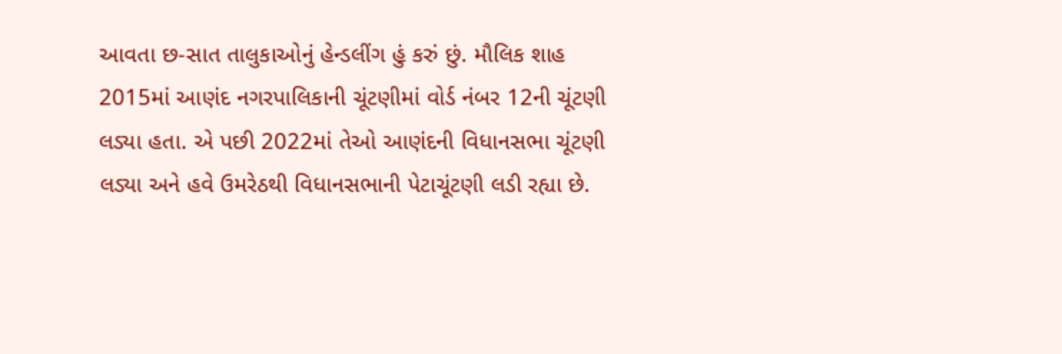આવતા છ-સાત તાલુકાઓનું હેન્ડલીંગ હું કરું છું. મૌલિક શાહ 2015માં આણંદ નગરપાલિકાની ચૂંટણીમાં વોર્ડ નંબર 12ની ચૂંટણી લડ્યા હતા. એ પછી 2022માં તેઓ આણંદની વિધાનસભા ચૂંટણી લડ્યા અને હવે ઉમરેઠથી વિધાનસભાની પેટાચૂંટણી લડી રહ્યા છે.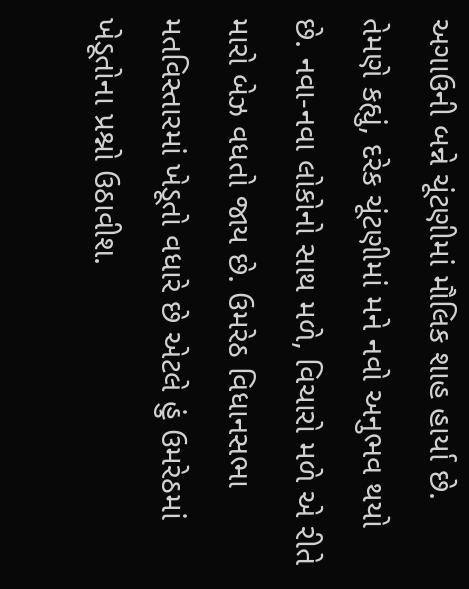અગાઉની બન્ને ચૂંટણીમાં મૌલિક શાહ હાર્યા છે. તેમણે કહ્યું, દરેક ચૂંટણીમાં મને નવો અનુભવ થયો છે. નવા-નવા લોકોનો સાથ મળે, વિચારો મળે એ રીતે મારો બેઝ વધતો જાય છે. ઉમરેઠ વિધાનસભા મતવિસ્તારમાં ખેડૂતો વધારે છે એટલે હું ઉમરેઠમાં ખેડૂતોના પ્રશ્નો ઉઠાવીશ.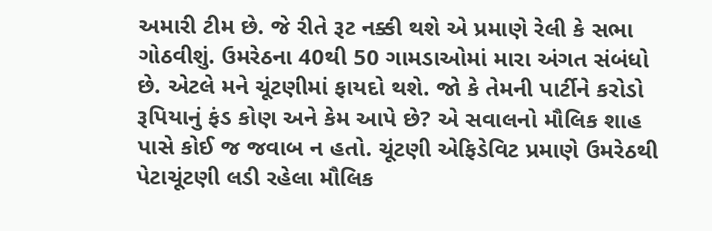અમારી ટીમ છે. જે રીતે રૂટ નક્કી થશે એ પ્રમાણે રેલી કે સભા ગોઠવીશું. ઉમરેઠના 40થી 50 ગામડાઓમાં મારા અંગત સંબંધો છે. એટલે મને ચૂંટણીમાં ફાયદો થશે. જો કે તેમની પાર્ટીને કરોડો રૂપિયાનું ફંડ કોણ અને કેમ આપે છે? એ સવાલનો મૌલિક શાહ પાસે કોઈ જ જવાબ ન હતો. ચૂંટણી એફિડેવિટ પ્રમાણે ઉમરેઠથી પેટાચૂંટણી લડી રહેલા મૌલિક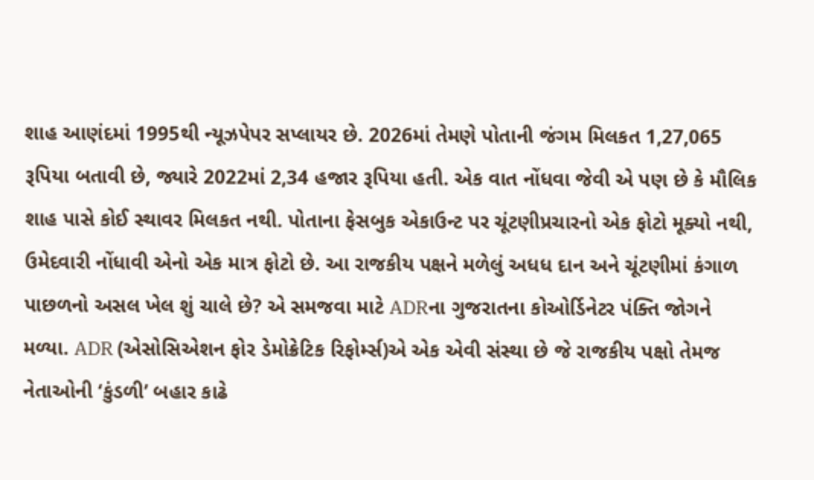શાહ આણંદમાં 1995થી ન્યૂઝપેપર સપ્લાયર છે. 2026માં તેમણે પોતાની જંગમ મિલકત 1,27,065 રૂપિયા બતાવી છે, જ્યારે 2022માં 2,34 હજાર રૂપિયા હતી. એક વાત નોંધવા જેવી એ પણ છે કે મૌલિક શાહ પાસે કોઈ સ્થાવર મિલકત નથી. પોતાના ફેસબુક એકાઉન્ટ પર ચૂંટણીપ્રચારનો એક ફોટો મૂક્યો નથી, ઉમેદવારી નોંધાવી એનો એક માત્ર ફોટો છે. આ રાજકીય પક્ષને મળેલું અધધ દાન અને ચૂંટણીમાં કંગાળ પાછળનો અસલ ખેલ શું ચાલે છે? એ સમજવા માટે ADRના ગુજરાતના કોઓર્ડિનેટર પંક્તિ જોગને મળ્યા. ADR (એસોસિએશન ફોર ડેમોક્રેટિક રિફોર્મ્સ)એ એક એવી સંસ્થા છે જે રાજકીય પક્ષો તેમજ નેતાઓની ‘કુંડળી’ બહાર કાઢે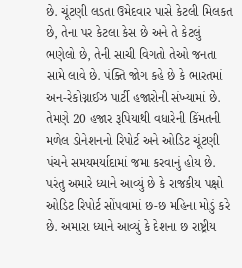છે. ચૂંટણી લડતા ઉમેદવાર પાસે કેટલી મિલકત છે, તેના પર કેટલા કેસ છે અને તે કેટલું ભણેલો છે, તેની સાચી વિગતો તેઓ જનતા સામે લાવે છે. પંક્તિ જોગ કહે છે કે ભારતમાં અન-રેકોગ્નાઈઝ પાર્ટી હજારોની સંખ્યામાં છે. તેમણે 20 હજાર રૂપિયાથી વધારેની કિંમતની મળેલ ડોનેશનનો રિપોર્ટ અને ઓડિટ ચૂંટણી પંચને સમયમર્યાદામાં જમા કરવાનું હોય છે. પરંતુ અમારે ધ્યાને આવ્યું છે કે રાજકીય પક્ષો ઓડિટ રિપોર્ટ સોંપવામાં છ-છ મહિના મોડું કરે છે. અમારા ધ્યાને આવ્યું કે દેશના છ રાષ્ટ્રીય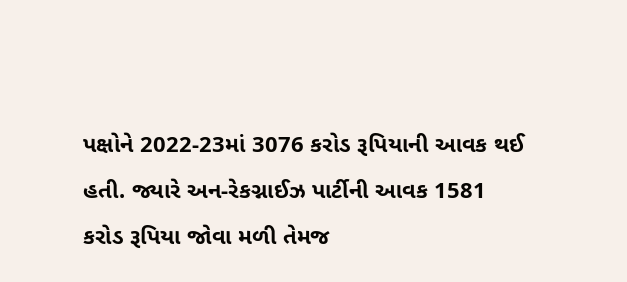પક્ષોને 2022-23માં 3076 કરોડ રૂપિયાની આવક થઈ હતી. જ્યારે અન-રેકગ્નાઈઝ પાર્ટીની આવક 1581 કરોડ રૂપિયા જોવા મળી તેમજ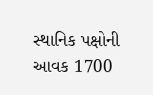સ્થાનિક પક્ષોની આવક 1700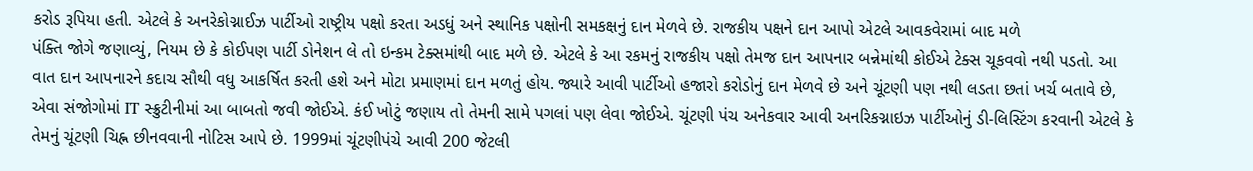કરોડ રૂપિયા હતી. એટલે કે અનરેકોગ્નાઈઝ પાર્ટીઓ રાષ્ટ્રીય પક્ષો કરતા અડધું અને સ્થાનિક પક્ષોની સમકક્ષનું દાન મેળવે છે. રાજકીય પક્ષને દાન આપો એટલે આવકવેરામાં બાદ મળે
પંક્તિ જોગે જણાવ્યું, નિયમ છે કે કોઈપણ પાર્ટી ડોનેશન લે તો ઇન્કમ ટેક્સમાંથી બાદ મળે છે. એટલે કે આ રકમનું રાજકીય પક્ષો તેમજ દાન આપનાર બન્નેમાંથી કોઈએ ટેક્સ ચૂકવવો નથી પડતો. આ વાત દાન આપનારને કદાચ સૌથી વધુ આકર્ષિત કરતી હશે અને મોટા પ્રમાણમાં દાન મળતું હોય. જ્યારે આવી પાર્ટીઓ હજારો કરોડોનું દાન મેળવે છે અને ચૂંટણી પણ નથી લડતા છતાં ખર્ચ બતાવે છે, એવા સંજોગોમાં IT સ્ક્રુટીનીમાં આ બાબતો જવી જોઈએ. કંઈ ખોટું જણાય તો તેમની સામે પગલાં પણ લેવા જોઈએ. ચૂંટણી પંચ અનેકવાર આવી અનરિકગ્નાઇઝ પાર્ટીઓનું ડી-લિસ્ટિંગ કરવાની એટલે કે તેમનું ચૂંટણી ચિહ્ન છીનવવાની નોટિસ આપે છે. 1999માં ચૂંટણીપંચે આવી 200 જેટલી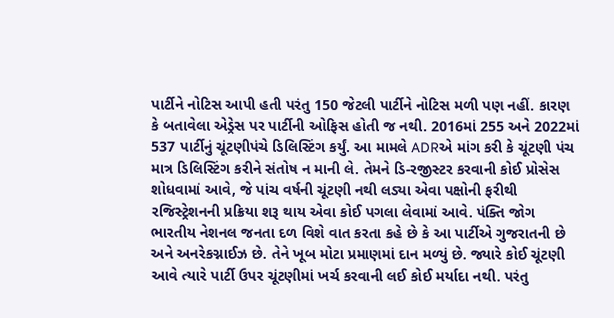પાર્ટીને નોટિસ આપી હતી પરંતુ 150 જેટલી પાર્ટીને નોટિસ મળી પણ નહીં. કારણ કે બતાવેલા એડ્રેસ પર પાર્ટીની ઓફિસ હોતી જ નથી. 2016માં 255 અને 2022માં 537 પાર્ટીનું ચૂંટણીપંચે ડિલિસ્ટિંગ કર્યું. આ મામલે ADRએ માંગ કરી કે ચૂંટણી પંચ માત્ર ડિલિસ્ટિંગ કરીને સંતોષ ન માની લે. તેમને ડિ-રજીસ્ટર કરવાની કોઈ પ્રોસેસ શોધવામાં આવે, જે પાંચ વર્ષની ચૂંટણી નથી લડ્યા એવા પક્ષોની ફરીથી રજિસ્ટ્રેશનની પ્રક્રિયા શરૂ થાય એવા કોઈ પગલા લેવામાં આવે. પંક્તિ જોગ ભારતીય નેશનલ જનતા દળ વિશે વાત કરતા કહે છે કે આ પાર્ટીએ ગુજરાતની છે અને અનરેકગ્નાઈઝ છે. તેને ખૂબ મોટા પ્રમાણમાં દાન મળ્યું છે. જ્યારે કોઈ ચૂંટણી આવે ત્યારે પાર્ટી ઉપર ચૂંટણીમાં ખર્ચ કરવાની લઈ કોઈ મર્યાદા નથી. પરંતુ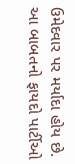ઉમેદવાર પર મર્યાદા હોય છે. આ બાબતનો ફાયદો પાર્ટીઓ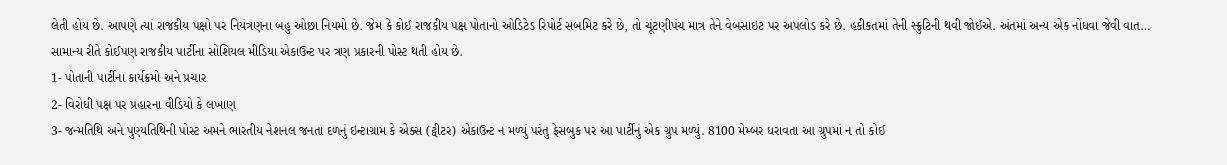લેતી હોય છે. આપણે ત્યાં રાજકીય પક્ષો પર નિયંત્રણના બહુ ઓછા નિયમો છે. જેમ કે કોઈ રાજકીય પક્ષ પોતાનો ઓડિટેડ રિપોર્ટ સબમિટ કરે છે, તો ચૂંટણીપંચ માત્ર તેને વેબસાઇટ પર અપલોડ કરે છે. હકીકતમાં તેની સ્ક્રુટિની થવી જોઈએ. અંતમાં અન્ય એક નોંધવા જેવી વાત… સામાન્ય રીતે કોઈપણ રાજકીય પાર્ટીના સોશિયલ મીડિયા એકાઉન્ટ પર ત્રણ પ્રકારની પોસ્ટ થતી હોય છે.
1- પોતાની પાર્ટીના કાર્યક્રમો અને પ્રચાર
2- વિરોધી પક્ષ પર પ્રહારના વીડિયો કે લખાણ
3- જન્મતિથિ અને પુણ્યતિથિની પોસ્ટ અમને ભારતીય નેશનલ જનતા દળનું ઇન્ટાગ્રામ કે એક્સ (ટ્વીટર) એકાઉન્ટ ન મળ્યું પરંતુ ફેસબુક પર આ પાર્ટીનું એક ગ્રુપ મળ્યું. 8100 મેમ્બર ધરાવતા આ ગ્રુપમાં ન તો કોઈ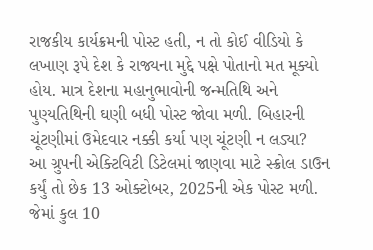રાજકીય કાર્યક્રમની પોસ્ટ હતી, ન તો કોઈ વીડિયો કે લખાણ રૂપે દેશ કે રાજ્યના મુદ્દે પક્ષે પોતાનો મત મૂક્યો હોય. માત્ર દેશના મહાનુભાવોની જન્મતિથિ અને પુણ્યતિથિની ઘણી બધી પોસ્ટ જોવા મળી. બિહારની ચૂંટણીમાં ઉમેદવાર નક્કી કર્યા પણ ચૂંટણી ન લડ્યા?
આ ગ્રુપની એક્ટિવિટી ડિટેલમાં જાણવા માટે સ્ક્રોલ ડાઉન કર્યું તો છેક 13 ઓક્ટોબર, 2025ની એક પોસ્ટ મળી. જેમાં કુલ 10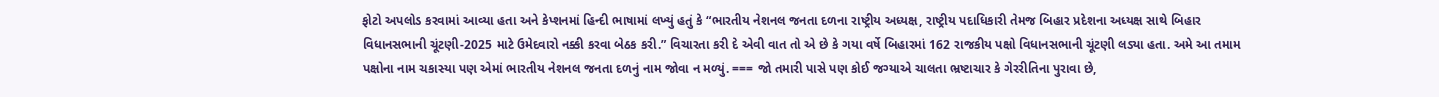ફોટો અપલોડ કરવામાં આવ્યા હતા અને કેપ્શનમાં હિન્દી ભાષામાં લખ્યું હતું કે “ભારતીય નેશનલ જનતા દળના રાષ્ટ્રીય અધ્યક્ષ, રાષ્ટ્રીય પદાધિકારી તેમજ બિહાર પ્રદેશના અધ્યક્ષ સાથે બિહાર વિધાનસભાની ચૂંટણી-2025 માટે ઉમેદવારો નક્કી કરવા બેઠક કરી.” વિચારતા કરી દે એવી વાત તો એ છે કે ગયા વર્ષે બિહારમાં 162 રાજકીય પક્ષો વિધાનસભાની ચૂંટણી લડ્યા હતા. અમે આ તમામ પક્ષોના નામ ચકાસ્યા પણ એમાં ભારતીય નેશનલ જનતા દળનું નામ જોવા ન મળ્યું. === જો તમારી પાસે પણ કોઈ જગ્યાએ ચાલતા ભ્રષ્ટાચાર કે ગેરરીતિના પુરાવા છે,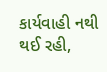કાર્યવાહી નથી થઈ રહી,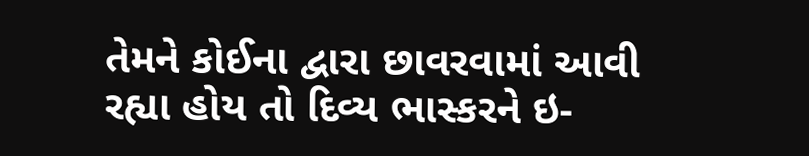તેમને કોઈના દ્વારા છાવરવામાં આવી રહ્યા હોય તો દિવ્ય ભાસ્કરને ઇ-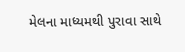મેલના માધ્યમથી પુરાવા સાથે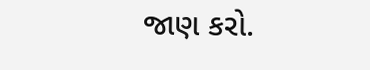જાણ કરો.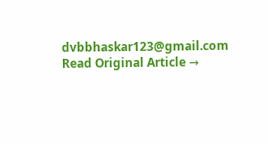dvbbhaskar123@gmail.com
Read Original Article →